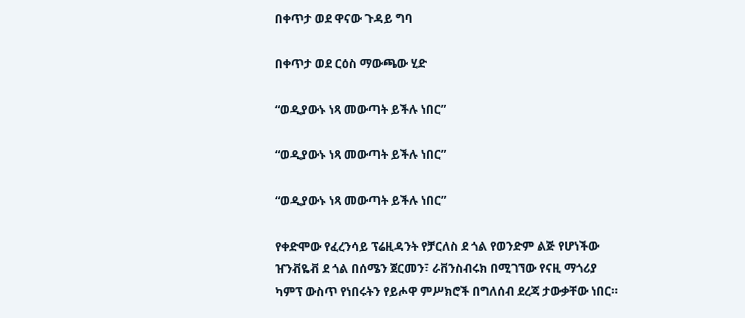በቀጥታ ወደ ዋናው ጉዳይ ግባ

በቀጥታ ወደ ርዕስ ማውጫው ሂድ

“ወዲያውኑ ነጻ መውጣት ይችሉ ነበር”

“ወዲያውኑ ነጻ መውጣት ይችሉ ነበር”

“ወዲያውኑ ነጻ መውጣት ይችሉ ነበር”

የቀድሞው የፈረንሳይ ፕሬዚዳንት የቻርለስ ደ ጎል የወንድም ልጅ የሆነችው ዠንቭዬቭ ደ ጎል በሰሜን ጀርመን፣ ራቨንስብሩክ በሚገኘው የናዚ ማጎሪያ ካምፕ ውስጥ የነበሩትን የይሖዋ ምሥክሮች በግለሰብ ደረጃ ታውቃቸው ነበር።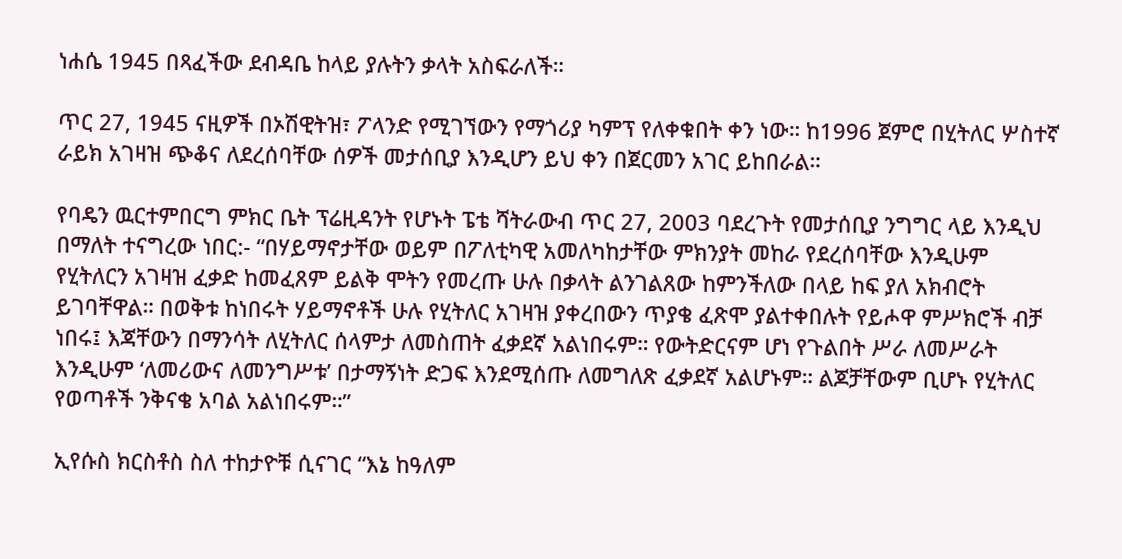ነሐሴ 1945 በጻፈችው ደብዳቤ ከላይ ያሉትን ቃላት አስፍራለች።

ጥር 27, 1945 ናዚዎች በኦሽዊትዝ፣ ፖላንድ የሚገኘውን የማጎሪያ ካምፕ የለቀቁበት ቀን ነው። ከ1996 ጀምሮ በሂትለር ሦስተኛ ራይክ አገዛዝ ጭቆና ለደረሰባቸው ሰዎች መታሰቢያ እንዲሆን ይህ ቀን በጀርመን አገር ይከበራል።

የባዴን ዉርተምበርግ ምክር ቤት ፕሬዚዳንት የሆኑት ፔቴ ሻትራውብ ጥር 27, 2003 ባደረጉት የመታሰቢያ ንግግር ላይ እንዲህ በማለት ተናግረው ነበር:- “በሃይማኖታቸው ወይም በፖለቲካዊ አመለካከታቸው ምክንያት መከራ የደረሰባቸው እንዲሁም የሂትለርን አገዛዝ ፈቃድ ከመፈጸም ይልቅ ሞትን የመረጡ ሁሉ በቃላት ልንገልጸው ከምንችለው በላይ ከፍ ያለ አክብሮት ይገባቸዋል። በወቅቱ ከነበሩት ሃይማኖቶች ሁሉ የሂትለር አገዛዝ ያቀረበውን ጥያቄ ፈጽሞ ያልተቀበሉት የይሖዋ ምሥክሮች ብቻ ነበሩ፤ እጃቸውን በማንሳት ለሂትለር ሰላምታ ለመስጠት ፈቃደኛ አልነበሩም። የውትድርናም ሆነ የጉልበት ሥራ ለመሥራት እንዲሁም ‘ለመሪውና ለመንግሥቱ’ በታማኝነት ድጋፍ እንደሚሰጡ ለመግለጽ ፈቃደኛ አልሆኑም። ልጆቻቸውም ቢሆኑ የሂትለር የወጣቶች ንቅናቄ አባል አልነበሩም።”

ኢየሱስ ክርስቶስ ስለ ተከታዮቹ ሲናገር “እኔ ከዓለም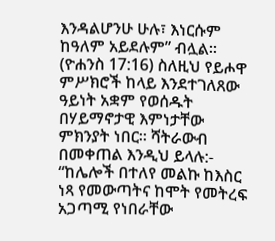እንዳልሆንሁ ሁሉ፣ እነርሱም ከዓለም አይደሉም” ብሏል። (ዮሐንስ 17:16) ስለዚህ የይሖዋ ምሥክሮች ከላይ እንደተገለጸው ዓይነት አቋም የወሰዱት በሃይማኖታዊ እምነታቸው ምክንያት ነበር። ሻትራውብ በመቀጠል እንዲህ ይላሉ:- “ከሌሎች በተለየ መልኩ ከእስር ነጻ የመውጣትና ከሞት የመትረፍ አጋጣሚ የነበራቸው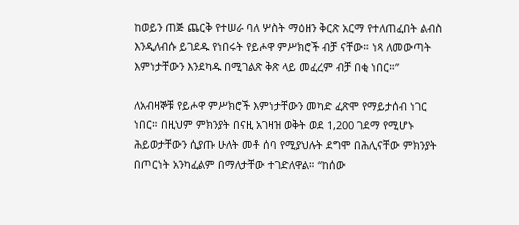ከወይን ጠጅ ጨርቅ የተሠራ ባለ ሦስት ማዕዘን ቅርጽ አርማ የተለጠፈበት ልብስ እንዲለብሱ ይገደዱ የነበሩት የይሖዋ ምሥክሮች ብቻ ናቸው። ነጻ ለመውጣት እምነታቸውን እንደካዱ በሚገልጽ ቅጽ ላይ መፈረም ብቻ በቂ ነበር።”

ለአብዛኞቹ የይሖዋ ምሥክሮች እምነታቸውን መካድ ፈጽሞ የማይታሰብ ነገር ነበር። በዚህም ምክንያት በናዚ አገዛዝ ወቅት ወደ 1,200 ገደማ የሚሆኑ ሕይወታቸውን ሲያጡ ሁለት መቶ ሰባ የሚያህሉት ደግሞ በሕሊናቸው ምክንያት በጦርነት አንካፈልም በማለታቸው ተገድለዋል። “ከሰው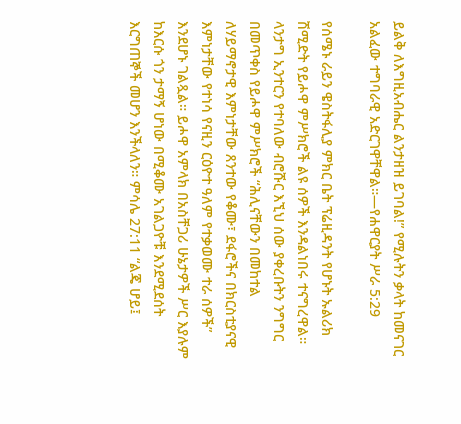ይልቅ ለእግዚአብሔር ልንታዘዝ ይገባል!” የሚሉትን ቃላት ከመናገር አልፈው ተግባራዊ አድርገዋቸዋል።—የሐዋርያት ሥራ 5:29

የሰሜኑ ራይን ዌስትፋሊያ ምክር ቤት ፕሬዚዳንት የሆኑት ኡልሪክ ሽሚድት የይሖዋ ምሥክሮች ልዩ ሰዎች እንዳልነበሩ ተናግረዋል። ላንታግ ኢንተርን የተባለው ብሮሹር እኚህ ሰው ያቀረቡትን ንግግር በመጥቀስ የይሖዋ ምሥክሮች “ሕሊናቸውን በመከተል ለሃይማኖታዊ እምነታቸው ጸንተው የቆሙ፣ ደፋሮችና በክርስቲያናዊ እምነታቸው የተነሳ የናዚን ርዕዮተ ዓለም የተቃወሙ ተራ ሰዎች” እንደሆኑ ገልጿል። ይሖዋ አምላክ በአስቸጋሪ ሁኔታዎች ሥር እያሉም ከእርሱ ጎን ታማኝ ሆነው በሚቆሙ አገልጋዮቹ እንደሚደሰት እርግጠኞች መሆን እንችላለን። ምሳሌ 27:11 “ልጄ ሆይ፤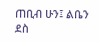ጠቢብ ሁን፤ ልቤን ደስ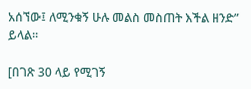አሰኘው፤ ለሚንቁኝ ሁሉ መልስ መስጠት እችል ዘንድ” ይላል።

[በገጽ 30 ላይ የሚገኝ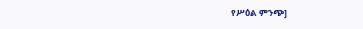የሥዕል ምንጭ]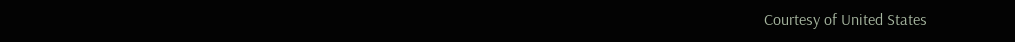Courtesy of United States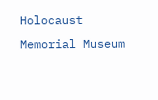Holocaust Memorial Museum